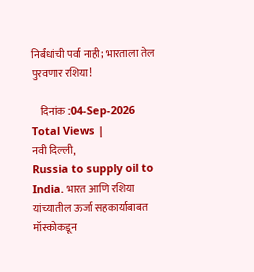निर्बंधांची पर्वा नाही; भारताला तेल पुरवणार रशिया!

    दिनांक :04-Sep-2026
Total Views |
नवी दिल्ली,
Russia to supply oil to India. भारत आणि रशिया यांच्यातील ऊर्जा सहकार्याबाबत मॉस्कोकडून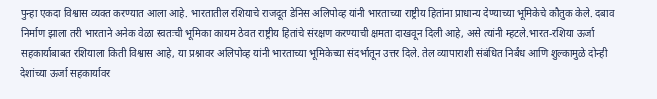पुन्हा एकदा विश्वास व्यक्त करण्यात आला आहे. भारतातील रशियाचे राजदूत डेनिस अलिपोव्ह यांनी भारताच्या राष्ट्रीय हितांना प्राधान्य देण्याच्या भूमिकेचे कौतुक केले. दबाव निर्माण झाला तरी भारताने अनेक वेळा स्वतःची भूमिका कायम ठेवत राष्ट्रीय हितांचे संरक्षण करण्याची क्षमता दाखवून दिली आहे, असे त्यांनी म्हटले.भारत-रशिया ऊर्जा सहकार्याबाबत रशियाला किती विश्वास आहे, या प्रश्नावर अलिपोव्ह यांनी भारताच्या भूमिकेच्या संदर्भातून उत्तर दिले. तेल व्यापाराशी संबंधित निर्बंध आणि शुल्कामुळे दोन्ही देशांच्या ऊर्जा सहकार्यावर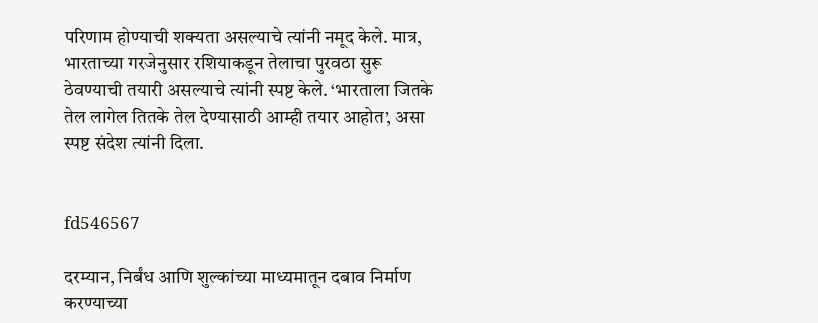परिणाम होण्याची शक्यता असल्याचे त्यांनी नमूद केले. मात्र, भारताच्या गरजेनुसार रशियाकडून तेलाचा पुरवठा सुरू ठेवण्याची तयारी असल्याचे त्यांनी स्पष्ट केले. ‘भारताला जितके तेल लागेल तितके तेल देण्यासाठी आम्ही तयार आहोत’, असा स्पष्ट संदेश त्यांनी दिला.


fd546567

दरम्यान, निर्बंध आणि शुल्कांच्या माध्यमातून दबाव निर्माण करण्याच्या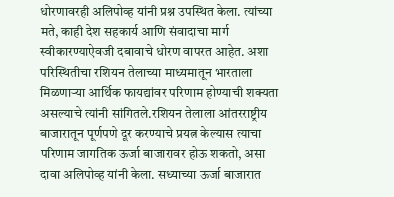धोरणावरही अलिपोव्ह यांनी प्रश्न उपस्थित केला. त्यांच्या मते, काही देश सहकार्य आणि संवादाचा मार्ग स्वीकारण्याऐवजी दबावाचे धोरण वापरत आहेत. अशा परिस्थितीचा रशियन तेलाच्या माध्यमातून भारताला मिळणाऱ्या आर्थिक फायद्यांवर परिणाम होण्याची शक्यता असल्याचे त्यांनी सांगितले.रशियन तेलाला आंतरराष्ट्रीय बाजारातून पूर्णपणे दूर करण्याचे प्रयत्न केल्यास त्याचा परिणाम जागतिक ऊर्जा बाजारावर होऊ शकतो, असा दावा अलिपोव्ह यांनी केला. सध्याच्या ऊर्जा बाजारात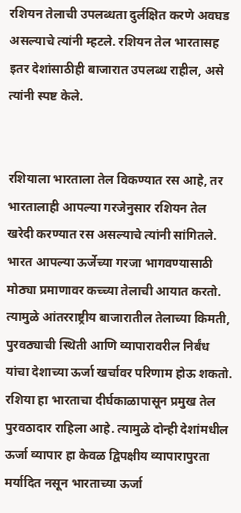रशियन तेलाची उपलब्धता दुर्लक्षित करणे अवघड असल्याचे त्यांनी म्हटले. रशियन तेल भारतासह इतर देशांसाठीही बाजारात उपलब्ध राहील, असे त्यांनी स्पष्ट केले.


रशियाला भारताला तेल विकण्यात रस आहे, तर भारतालाही आपल्या गरजेनुसार रशियन तेल खरेदी करण्यात रस असल्याचे त्यांनी सांगितले. भारत आपल्या ऊर्जेच्या गरजा भागवण्यासाठी मोठ्या प्रमाणावर कच्च्या तेलाची आयात करतो. त्यामुळे आंतरराष्ट्रीय बाजारातील तेलाच्या किमती, पुरवठ्याची स्थिती आणि व्यापारावरील निर्बंध यांचा देशाच्या ऊर्जा खर्चावर परिणाम होऊ शकतो. रशिया हा भारताचा दीर्घकाळापासून प्रमुख तेल पुरवठादार राहिला आहे. त्यामुळे दोन्ही देशांमधील ऊर्जा व्यापार हा केवळ द्विपक्षीय व्यापारापुरता मर्यादित नसून भारताच्या ऊर्जा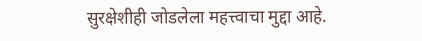सुरक्षेशीही जोडलेला महत्त्वाचा मुद्दा आहे.